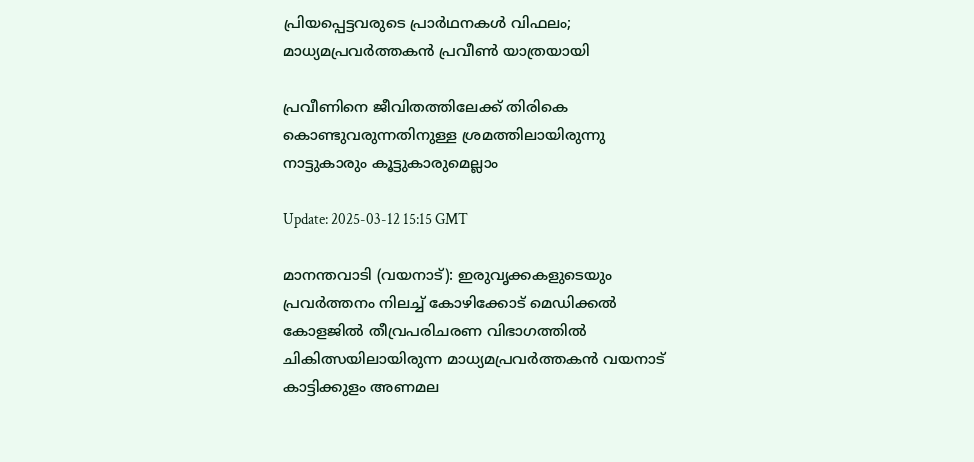പ്രിയപ്പെട്ടവരുടെ പ്രാർഥനകൾ വിഫലം; മാധ്യമപ്രവർത്തകൻ പ്രവീൺ യാത്രയായി

പ്രവീണിനെ ജീവിതത്തിലേക്ക് തിരികെ കൊണ്ടുവരുന്നതിനുള്ള ശ്രമത്തിലായിരുന്നു നാട്ടുകാരും കൂട്ടുകാരുമെല്ലാം

Update: 2025-03-12 15:15 GMT

മാനന്തവാടി (വയനാട്): ഇരുവൃക്കകളുടെയും പ്രവർത്തനം നിലച്ച് കോഴിക്കോട് മെഡിക്കൽ കോളജിൽ തീവ്രപരിചരണ വിഭാഗത്തിൽ ചികിത്സയിലായിരുന്ന മാധ്യമപ്രവർത്തകൻ വയനാട് കാട്ടിക്കുളം അണമല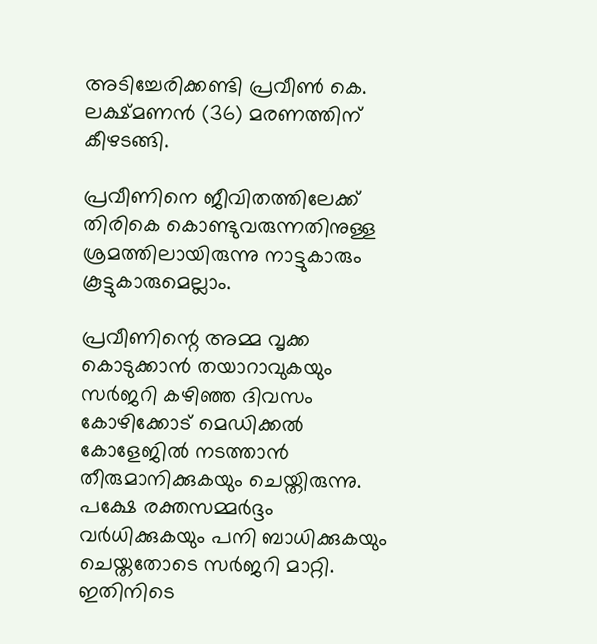അടിച്ചേരിക്കണ്ടി പ്രവീൺ കെ. ലക്ഷ്മണൻ (36) മരണത്തിന് കീഴടങ്ങി.

പ്രവീണിനെ ജീവിതത്തിലേക്ക് തിരികെ കൊണ്ടുവരുന്നതിനുള്ള ശ്രമത്തിലായിരുന്നു നാട്ടുകാരും കൂട്ടുകാരുമെല്ലാം.

പ്രവീണിന്റെ അമ്മ വൃക്ക കൊടുക്കാൻ തയാറാവുകയും സർജറി കഴിഞ്ഞ ദിവസം കോഴിക്കോട് മെഡിക്കൽ കോളേജിൽ നടത്താൻ തീരുമാനിക്കുകയും ചെയ്തിരുന്നു. പക്ഷേ രക്തസമ്മർദ്ദം വർധിക്കുകയും പനി ബാധിക്കുകയും ചെയ്തതോടെ സർജറി മാറ്റി. ഇതിനിടെ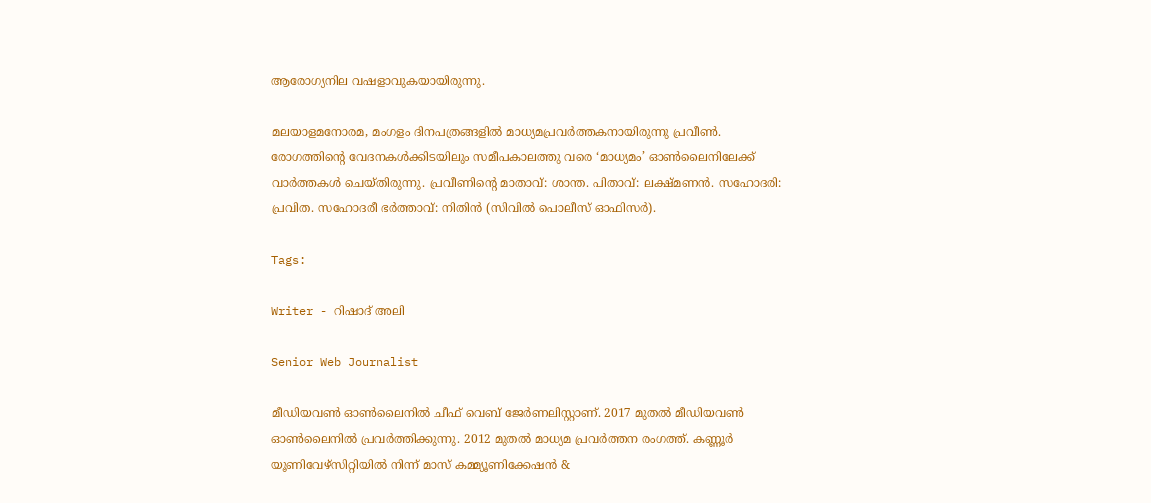ആരോഗ്യനില വഷളാവുകയായിരുന്നു.

മലയാളമനോരമ, മംഗളം ദിനപത്രങ്ങളിൽ മാധ്യമപ്രവർത്തകനായിരുന്നു പ്രവീൺ. രോഗത്തിന്റെ വേദനകൾക്കിടയിലും സമീപകാലത്തു വരെ ‘മാധ്യമം’ ഓൺലൈനിലേക്ക് വാർത്തകൾ ചെയ്തിരുന്നു. പ്രവീണിന്‍റെ മാതാവ്: ശാന്ത. പിതാവ്: ലക്ഷ്മണൻ. സഹോദരി: പ്രവിത. സഹോദരീ ഭർത്താവ്: നിതിൻ (സിവിൽ പൊലീസ് ഓഫിസർ).

Tags:

Writer - റിഷാദ് അലി

Senior Web Journalist

മീഡിയവൺ ഓൺലൈനിൽ ചീഫ് വെബ് ജേർണലിസ്റ്റാണ്. 2017 മുതൽ മീഡിയവൺ ഓൺലൈനിൽ പ്രവർത്തിക്കുന്നു. 2012 മുതൽ മാധ്യമ പ്രവർത്തന രംഗത്ത്. കണ്ണൂര്‍ യൂണിവേഴ്‌സിറ്റിയിൽ നിന്ന് മാസ് കമ്മ്യൂണിക്കേഷന്‍ &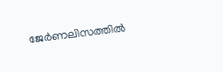ജേര്‍ണലിസത്തില്‍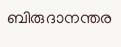ബിരുദാനന്തര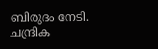ബിരുദം നേടി. ചന്ദ്രിക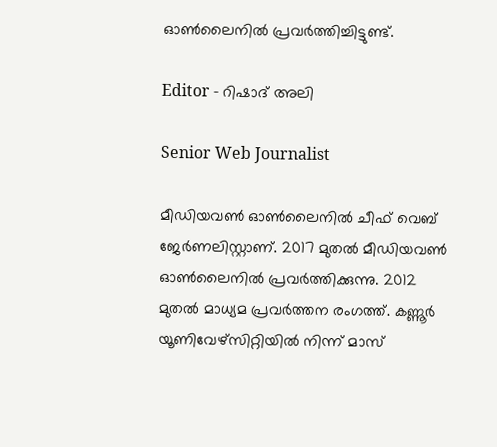ഓണ്‍ലൈനില്‍ പ്രവര്‍ത്തിച്ചിട്ടുണ്ട്.

Editor - റിഷാദ് അലി

Senior Web Journalist

മീഡിയവൺ ഓൺലൈനിൽ ചീഫ് വെബ് ജേർണലിസ്റ്റാണ്. 2017 മുതൽ മീഡിയവൺ ഓൺലൈനിൽ പ്രവർത്തിക്കുന്നു. 2012 മുതൽ മാധ്യമ പ്രവർത്തന രംഗത്ത്. കണ്ണൂര്‍ യൂണിവേഴ്‌സിറ്റിയിൽ നിന്ന് മാസ്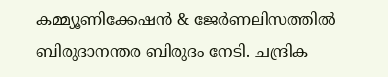കമ്മ്യൂണിക്കേഷന്‍ & ജേര്‍ണലിസത്തില്‍ ബിരുദാനന്തര ബിരുദം നേടി. ചന്ദ്രിക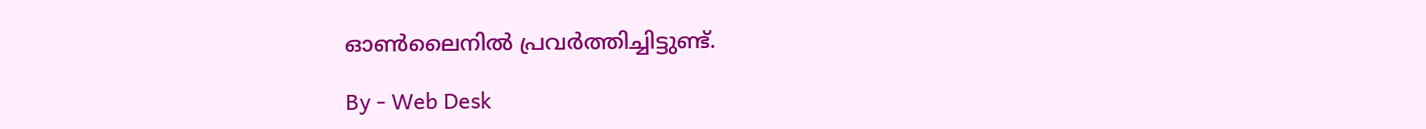ഓണ്‍ലൈനില്‍ പ്രവര്‍ത്തിച്ചിട്ടുണ്ട്.

By - Web Desk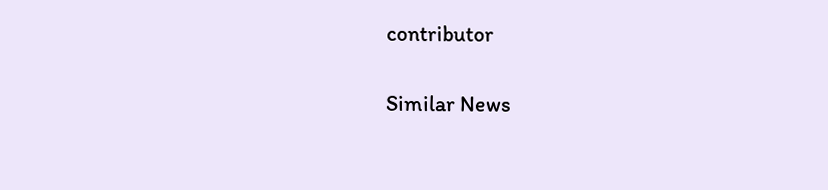contributor

Similar News